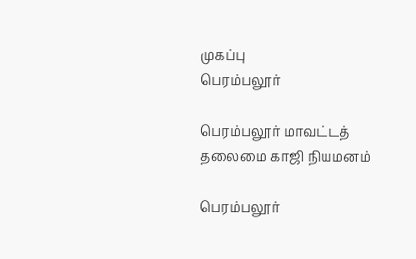முகப்பு
பெரம்பலூர்

பெரம்பலூர் மாவட்டத் தலைமை காஜி நியமனம்

பெரம்பலூர்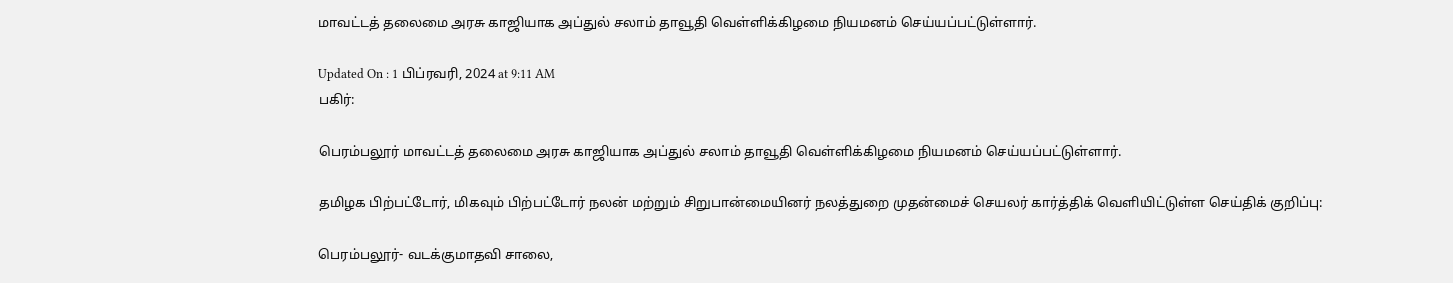மாவட்டத் தலைமை அரசு காஜியாக அப்துல் சலாம் தாவூதி வெள்ளிக்கிழமை நியமனம் செய்யப்பட்டுள்ளார்.

Updated On : 1 பிப்ரவரி, 2024 at 9:11 AM
பகிர்:

பெரம்பலூர் மாவட்டத் தலைமை அரசு காஜியாக அப்துல் சலாம் தாவூதி வெள்ளிக்கிழமை நியமனம் செய்யப்பட்டுள்ளார்.

தமிழக பிற்பட்டோர், மிகவும் பிற்பட்டோர் நலன் மற்றும் சிறுபான்மையினர் நலத்துறை முதன்மைச் செயலர் கார்த்திக் வெளியிட்டுள்ள செய்திக் குறிப்பு:

பெரம்பலூர்- வடக்குமாதவி சாலை,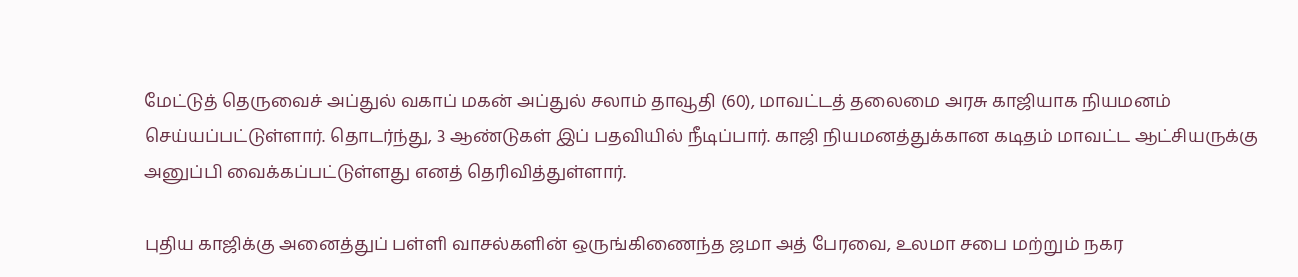மேட்டுத் தெருவைச் அப்துல் வகாப் மகன் அப்துல் சலாம் தாவூதி (60), மாவட்டத் தலைமை அரசு காஜியாக நியமனம் செய்யப்பட்டுள்ளார். தொடர்ந்து, 3 ஆண்டுகள் இப் பதவியில் நீடிப்பார். காஜி நியமனத்துக்கான கடிதம் மாவட்ட ஆட்சியருக்கு அனுப்பி வைக்கப்பட்டுள்ளது எனத் தெரிவித்துள்ளார்.

புதிய காஜிக்கு அனைத்துப் பள்ளி வாசல்களின் ஒருங்கிணைந்த ஜமா அத் பேரவை, உலமா சபை மற்றும் நகர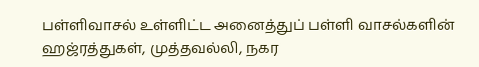பள்ளிவாசல் உள்ளிட்ட அனைத்துப் பள்ளி வாசல்களின் ஹஜ்ரத்துகள், முத்தவல்லி, நகர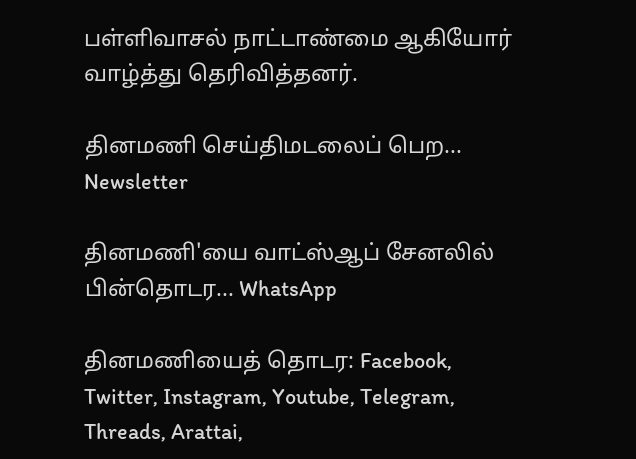பள்ளிவாசல் நாட்டாண்மை ஆகியோர் வாழ்த்து தெரிவித்தனர்.

தினமணி செய்திமடலைப் பெற... Newsletter

தினமணி'யை வாட்ஸ்ஆப் சேனலில் பின்தொடர... WhatsApp

தினமணியைத் தொடர: Facebook, Twitter, Instagram, Youtube, Telegram, Threads, Arattai,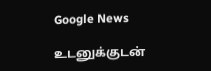Google News

உடனுக்குடன்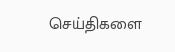செய்திகளை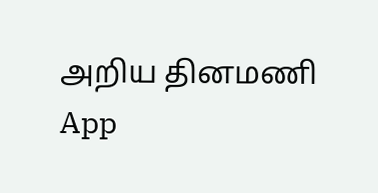அறிய தினமணி App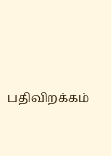பதிவிறக்கம்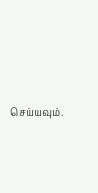செய்யவும்.